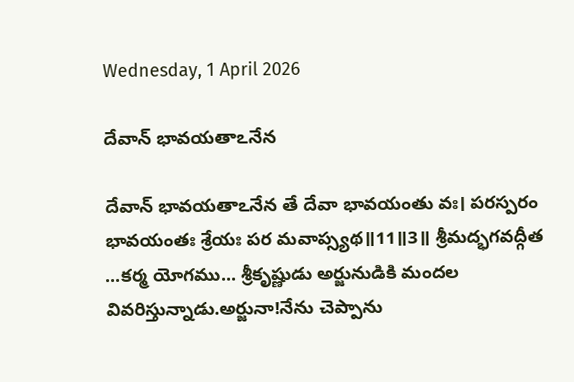Wednesday, 1 April 2026

దేవాన్ భావయతాఽనేన

దేవాన్ భావయతాఽనేన తే దేవా భావయంతు వః। పరస్పరం భావయంతః శ్రేయః పర మవాప్స్యథ॥11॥3॥ శ్రీమద్భగవద్గీత ...కర్మ యోగము... శ్రీకృష్ణుడు అర్జునుడికి మందల వివరిస్తున్నాడు.అర్జునా!నేను చెప్పాను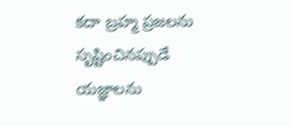కదా బ్రహ్మ ప్రజలను సృష్టించినప్పుడే యజ్ఞాలను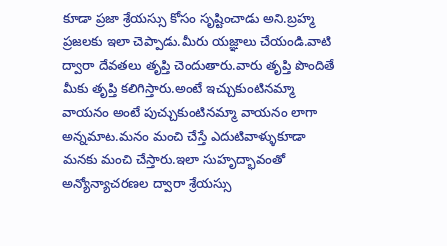కూడా ప్రజా శ్రేయస్సు కోసం సృష్టించాడు అని.బ్రహ్మ ప్రజలకు ఇలా చెప్పాడు.మీరు యజ్ఞాలు చేయండి.వాటి ద్వారా దేవతలు తృప్తి చెందుతారు.వారు తృప్తి పొందితే మీకు తృప్తి కలిగిస్తారు.అంటే ఇచ్చుకుంటినమ్మా వాయనం అంటే పుచ్చుకుంటినమ్మా వాయనం లాగా అన్నమాట.మనం మంచి చేస్తే ఎదుటివాళ్ళుకూడా మనకు మంచి చేస్తారు.ఇలా సుహృద్భావంతో అన్యోన్యాచరణల ద్వారా శ్రేయస్సు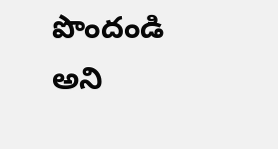పొందండి అని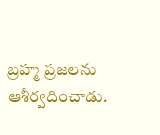బ్రహ్మ ప్రజలను ఆశీర్వదించాడు.